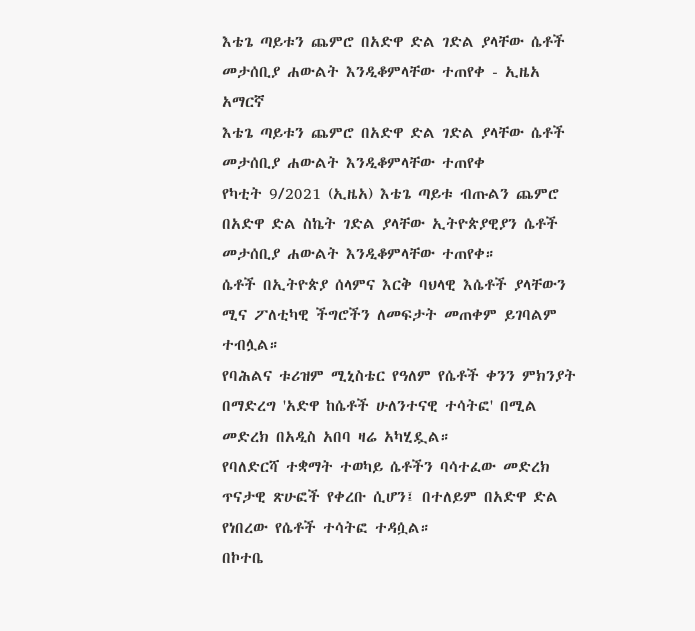እቴጌ ጣይቱን ጨምሮ በአድዋ ድል ገድል ያላቸው ሴቶች መታሰቢያ ሐውልት እንዲቆምላቸው ተጠየቀ - ኢዜአ አማርኛ
እቴጌ ጣይቱን ጨምሮ በአድዋ ድል ገድል ያላቸው ሴቶች መታሰቢያ ሐውልት እንዲቆምላቸው ተጠየቀ
የካቲት 9/2021 (ኢዜአ) እቴጌ ጣይቱ ብጡልን ጨምሮ በአድዋ ድል ስኬት ገድል ያላቸው ኢትዮጵያዊያን ሴቶች መታሰቢያ ሐውልት እንዲቆምላቸው ተጠየቀ።
ሴቶች በኢትዮጵያ ሰላምና እርቅ ባህላዊ እሴቶች ያላቸውን ሚና ፖለቲካዊ ችግሮችን ለመፍታት መጠቀም ይገባልም ተብሏል።
የባሕልና ቱሪዝም ሚኒስቴር የዓለም የሴቶች ቀንን ምክንያት በማድረግ 'አድዋ ከሴቶች ሁለንተናዊ ተሳትፎ' በሚል መድረክ በአዲስ አበባ ዛሬ አካሂዷል።
የባለድርሻ ተቋማት ተወካይ ሴቶችን ባሳተፈው መድረክ ጥናታዊ ጽሁፎች የቀረቡ ሲሆን፤ በተለይም በአድዋ ድል የነበረው የሴቶች ተሳትፎ ተዳሷል።
በኮተቤ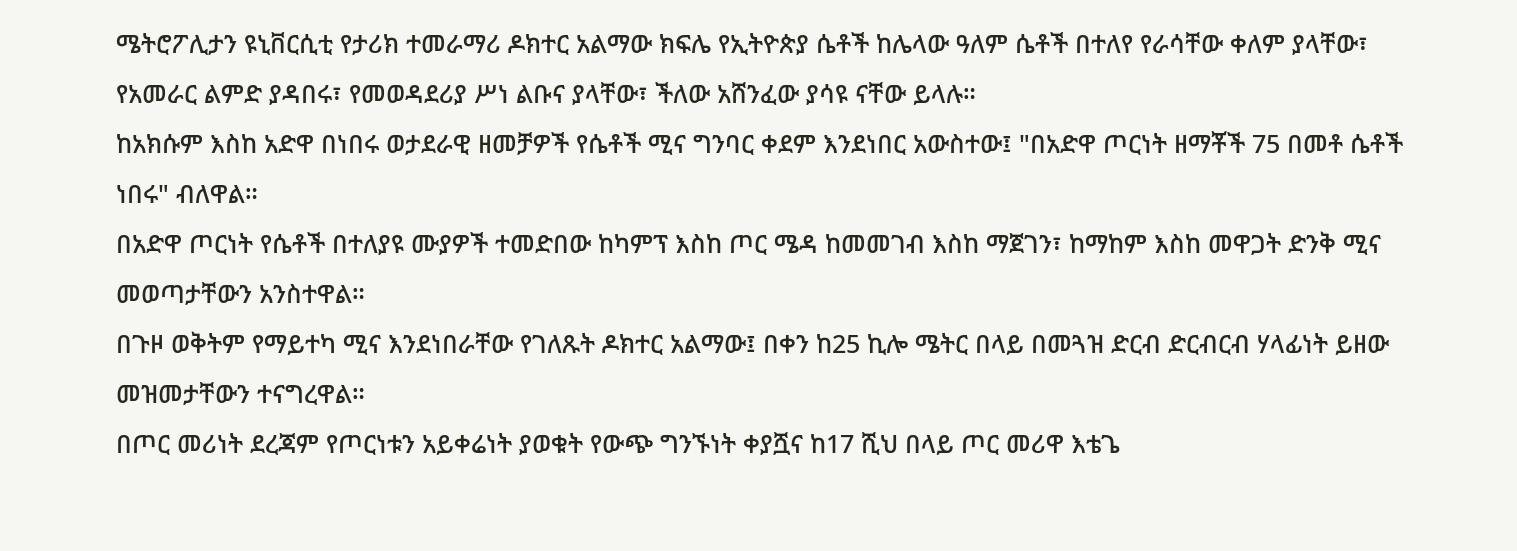ሜትሮፖሊታን ዩኒቨርሲቲ የታሪክ ተመራማሪ ዶክተር አልማው ክፍሌ የኢትዮጵያ ሴቶች ከሌላው ዓለም ሴቶች በተለየ የራሳቸው ቀለም ያላቸው፣ የአመራር ልምድ ያዳበሩ፣ የመወዳደሪያ ሥነ ልቡና ያላቸው፣ ችለው አሸንፈው ያሳዩ ናቸው ይላሉ።
ከአክሱም እስከ አድዋ በነበሩ ወታደራዊ ዘመቻዎች የሴቶች ሚና ግንባር ቀደም እንደነበር አውስተው፤ "በአድዋ ጦርነት ዘማቾች 75 በመቶ ሴቶች ነበሩ" ብለዋል።
በአድዋ ጦርነት የሴቶች በተለያዩ ሙያዎች ተመድበው ከካምፕ እስከ ጦር ሜዳ ከመመገብ እስከ ማጀገን፣ ከማከም እስከ መዋጋት ድንቅ ሚና መወጣታቸውን አንስተዋል።
በጉዞ ወቅትም የማይተካ ሚና እንደነበራቸው የገለጹት ዶክተር አልማው፤ በቀን ከ25 ኪሎ ሜትር በላይ በመጓዝ ድርብ ድርብርብ ሃላፊነት ይዘው መዝመታቸውን ተናግረዋል።
በጦር መሪነት ደረጃም የጦርነቱን አይቀሬነት ያወቁት የውጭ ግንኙነት ቀያሿና ከ17 ሺህ በላይ ጦር መሪዋ እቴጌ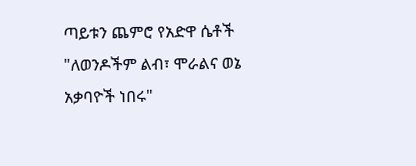ጣይቱን ጨምሮ የአድዋ ሴቶች "ለወንዶችም ልብ፣ ሞራልና ወኔ አቃባዮች ነበሩ"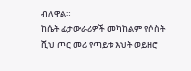ብለዋል።
ከሴት ፊታውራሪዎች መካከልም የሶስት ሺህ ጦር መሪ የጣይቱ እህት ወይዘሮ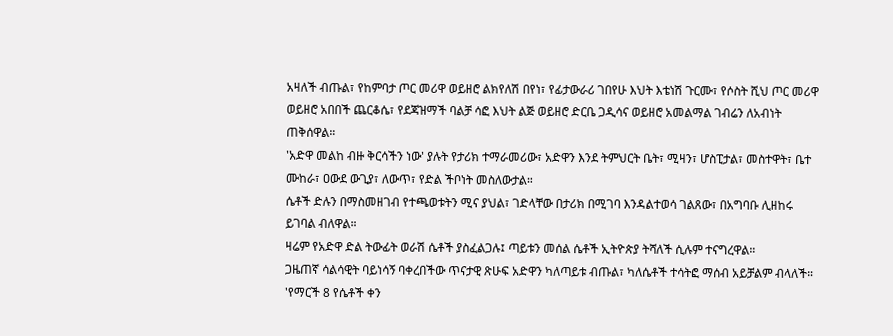አዛለች ብጡል፣ የከምባታ ጦር መሪዋ ወይዘሮ ልክየለሽ በየነ፣ የፊታውራሪ ገበየሁ እህት እቴነሽ ጉርሙ፣ የሶስት ሺህ ጦር መሪዋ ወይዘሮ አበበች ጨርቆሴ፣ የደጃዝማች ባልቻ ሳፎ እህት ልጅ ወይዘሮ ድርቤ ጋዲሳና ወይዘሮ አመልማል ገብሬን ለአብነት ጠቅሰዋል።
'አድዋ መልከ ብዙ ቅርሳችን ነው' ያሉት የታሪክ ተማራመሪው፣ አድዋን እንደ ትምህርት ቤት፣ ሚዛን፣ ሆስፒታል፣ መስተዋት፣ ቤተ ሙከራ፣ ዐውደ ውጊያ፣ ለውጥ፣ የድል ችቦነት መስለውታል።
ሴቶች ድሉን በማስመዘገብ የተጫወቱትን ሚና ያህል፣ ገድላቸው በታሪክ በሚገባ እንዳልተወሳ ገልጸው፣ በአግባቡ ሊዘከሩ ይገባል ብለዋል።
ዛሬም የአድዋ ድል ትውፊት ወራሽ ሴቶች ያስፈልጋሉ፤ ጣይቱን መሰል ሴቶች ኢትዮጵያ ትሻለች ሲሉም ተናግረዋል።
ጋዜጠኛ ሳልሳዊት ባይነሳኝ ባቀረበችው ጥናታዊ ጽሁፍ አድዋን ካለጣይቱ ብጡል፣ ካለሴቶች ተሳትፎ ማሰብ አይቻልም ብላለች።
'የማርች 8 የሴቶች ቀን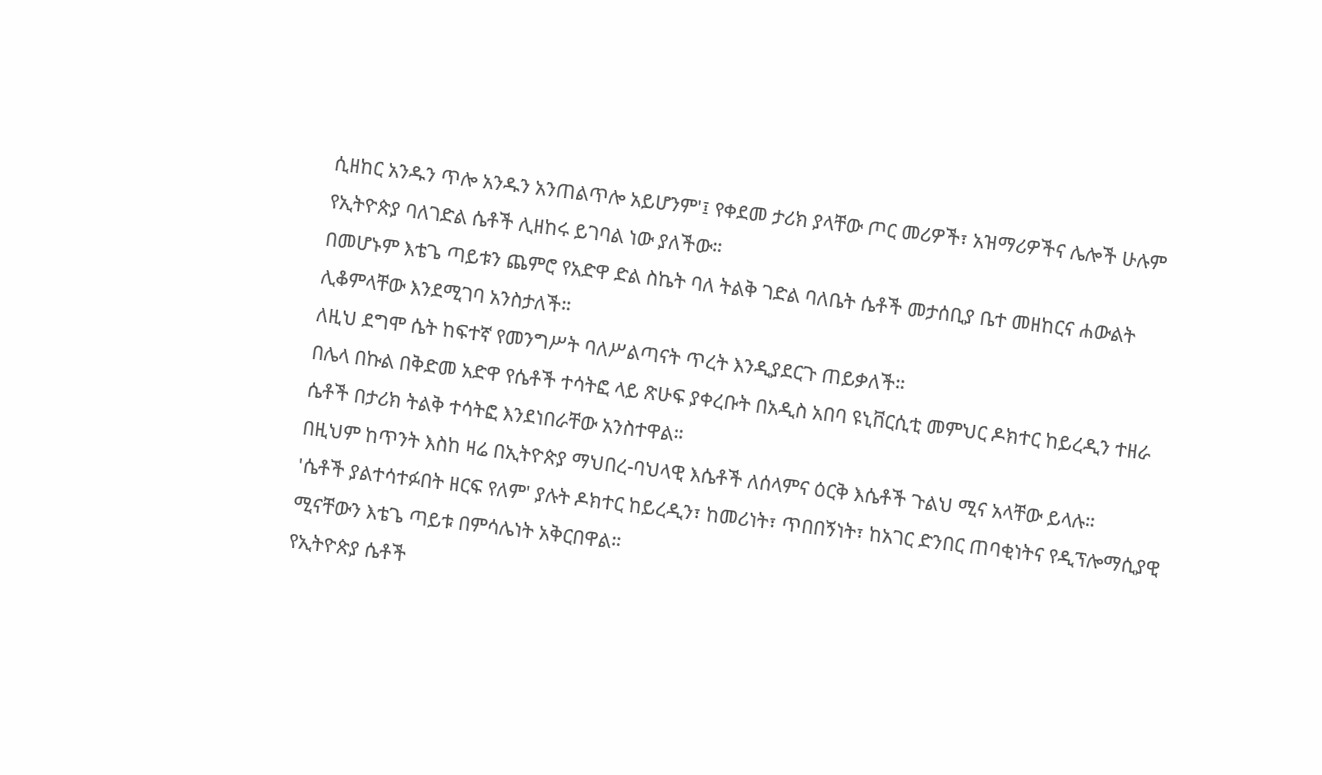ሲዘከር አንዱን ጥሎ አንዱን አንጠልጥሎ አይሆንም'፤ የቀደመ ታሪክ ያላቸው ጦር መሪዎች፣ አዝማሪዎችና ሌሎች ሁሉም የኢትዮጵያ ባለገድል ሴቶች ሊዘከሩ ይገባል ነው ያለችው።
በመሆኑም እቴጌ ጣይቱን ጨምሮ የአድዋ ድል ስኬት ባለ ትልቅ ገድል ባለቤት ሴቶች መታሰቢያ ቤተ መዘከርና ሐውልት ሊቆምላቸው እንደሚገባ አንስታለች።
ለዚህ ደግሞ ሴት ከፍተኛ የመንግሥት ባለሥልጣናት ጥረት እንዲያደርጉ ጠይቃለች።
በሌላ በኩል በቅድመ አድዋ የሴቶች ተሳትፎ ላይ ጽሁፍ ያቀረቡት በአዲስ አበባ ዩኒቨርሲቲ መምህር ዶክተር ከይረዲን ተዘራ ሴቶች በታሪክ ትልቅ ተሳትፎ እንደነበራቸው አንስተዋል።
በዚህም ከጥንት እስከ ዛሬ በኢትዮጵያ ማህበረ-ባህላዊ እሴቶች ለሰላምና ዕርቅ እሴቶች ጉልህ ሚና አላቸው ይላሉ።
'ሴቶች ያልተሳተፉበት ዘርፍ የለም' ያሉት ዶክተር ከይረዲን፣ ከመሪነት፣ ጥበበኝነት፣ ከአገር ድንበር ጠባቂነትና የዲፕሎማሲያዊ ሚናቸውን እቴጌ ጣይቱ በምሳሌነት አቅርበዋል።
የኢትዮጵያ ሴቶች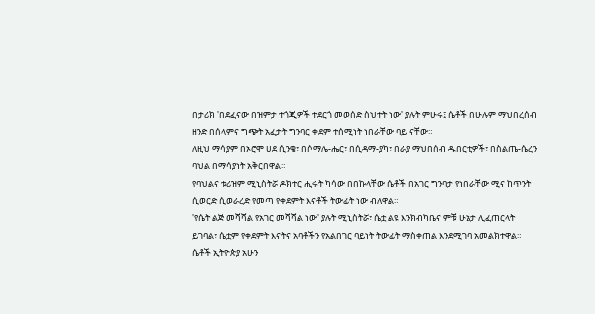በታሪክ 'በደፈናው በዝምታ ተጎጂዎች ተደርጎ መወሰድ ስህተት ነው' ያሉት ምሁሩ፤ ሴቶች በሁሉም ማህበረሰብ ዘንድ በሰላምና ግጭት አፈታት ግንባር ቀደም ተሰሚነት ነበራቸው ባይ ናቸው።
ለዚህ ማሳያም በኦሮሞ ሀደ ሲንቄ፣ በሶማሌ-ሔር፣ በሲዳማ-ያካ፣ በራያ ማህበሰብ ዱበርቲዎች፣ በስልጤ-ሴረን ባህል በማሳያነት አቅርበዋል።
የባህልና ቱሪዝም ሚኒስትሯ ዶክተር ሒሩት ካሳው በበኩላቸው ሴቶች በአገር ግንባታ የነበራቸው ሚና ከጥንት ሲወርድ ሲወራረድ የመጣ የቀደምት እናቶች ትውፊት ነው ብለዋል።
'የሴት ልጅ መሻሻል የአገር መሻሻል ነው' ያሉት ሚኒስትሯ፣ ሴቷ ልዩ እንክብካቤና ምቹ ሁኔታ ሊፈጠርላት ይገባል፣ ሴቷም የቀደምት እናትና አባቶችን የአልበገር ባይነት ትውፊት ማስቀጠል እንደሚገባ አመልክተዋል።
ሴቶች ኢትዮጵያ አሁን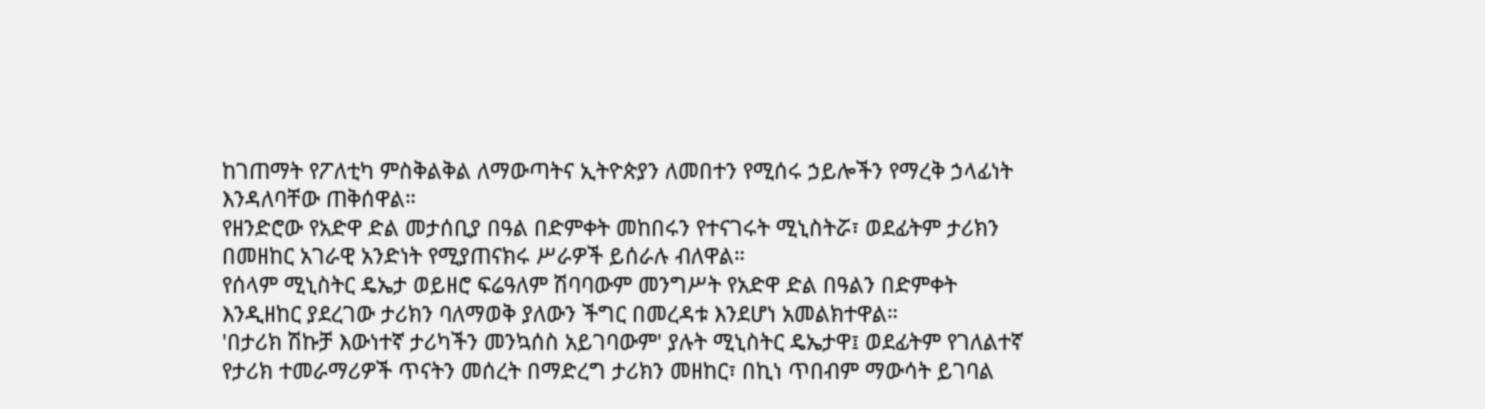ከገጠማት የፖለቲካ ምስቅልቅል ለማውጣትና ኢትዮጵያን ለመበተን የሚሰሩ ኃይሎችን የማረቅ ኃላፊነት እንዳለባቸው ጠቅሰዋል።
የዘንድሮው የአድዋ ድል መታሰቢያ በዓል በድምቀት መከበሩን የተናገሩት ሚኒስትሯ፣ ወደፊትም ታሪክን በመዘከር አገራዊ አንድነት የሚያጠናክሩ ሥራዎች ይሰራሉ ብለዋል።
የሰላም ሚኒስትር ዴኤታ ወይዘሮ ፍሬዓለም ሽባባውም መንግሥት የአድዋ ድል በዓልን በድምቀት እንዲዘከር ያደረገው ታሪክን ባለማወቅ ያለውን ችግር በመረዳቱ እንደሆነ አመልክተዋል።
'በታሪክ ሽኩቻ እውነተኛ ታሪካችን መንኳሰስ አይገባውም' ያሉት ሚኒስትር ዴኤታዋ፤ ወደፊትም የገለልተኛ የታሪክ ተመራማሪዎች ጥናትን መሰረት በማድረግ ታሪክን መዘከር፣ በኪነ ጥበብም ማውሳት ይገባል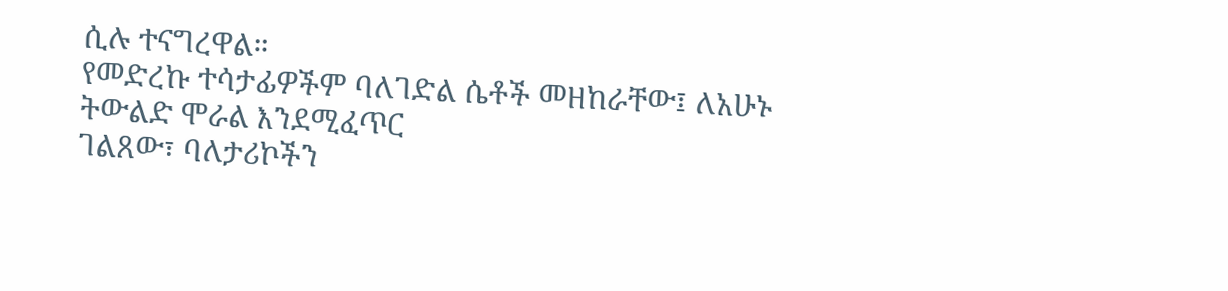ሲሉ ተናግረዋል።
የመድረኩ ተሳታፊዎችም ባለገድል ሴቶች መዘከራቸው፤ ለአሁኑ ትውልድ ሞራል እንደሚፈጥር
ገልጸው፣ ባለታሪኮችን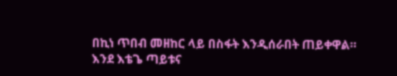በኪነ ጥበብ መዘከር ላይ በስፋት እንዲሰራበት ጠይቀዋል።
እንደ እቴጌ ጣይቱና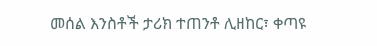መሰል እንስቶች ታሪክ ተጠንቶ ሊዘከር፣ ቀጣዩ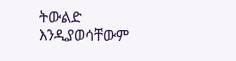ትውልድ እንዲያወሳቸውም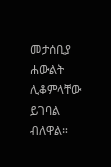መታሰቢያ ሐውልት ሊቆምላቸው ይገባል ብለዋል።